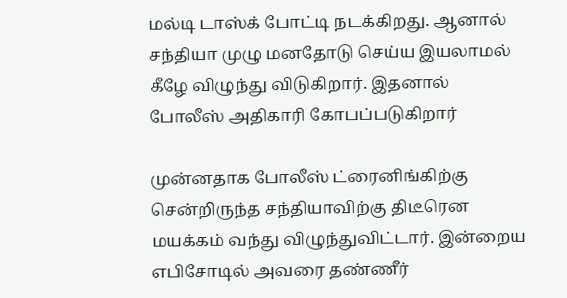மல்டி டாஸ்க் போட்டி நடக்கிறது. ஆனால் சந்தியா முழு மனதோடு செய்ய இயலாமல் கீழே விழுந்து விடுகிறார். இதனால் போலீஸ் அதிகாரி கோபப்படுகிறார்

முன்னதாக போலீஸ் ட்ரைனிங்கிற்கு சென்றிருந்த சந்தியாவிற்கு திடீரென மயக்கம் வந்து விழுந்துவிட்டார். இன்றைய எபிசோடில் அவரை தண்ணீர்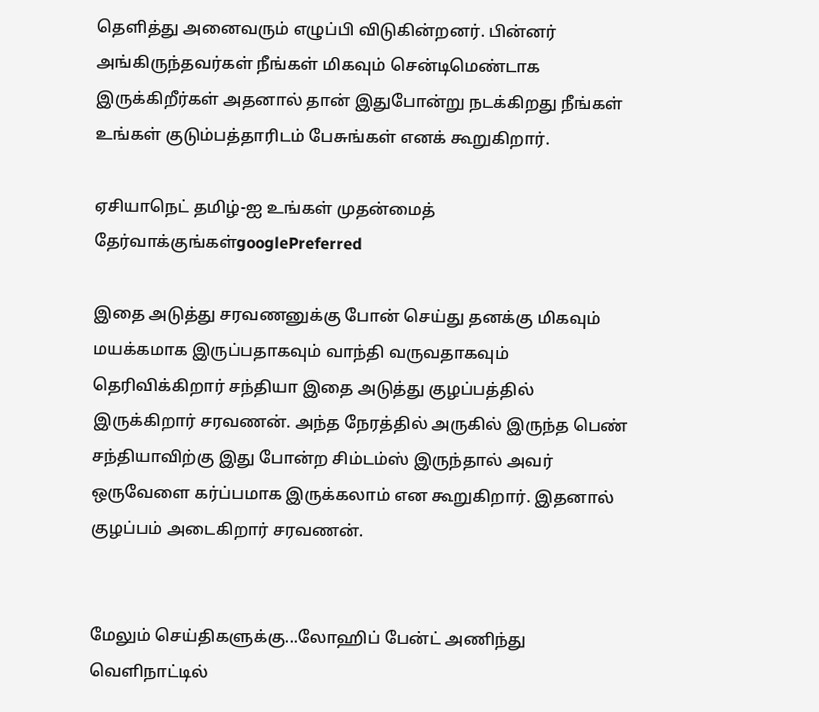தெளித்து அனைவரும் எழுப்பி விடுகின்றனர். பின்னர் அங்கிருந்தவர்கள் நீங்கள் மிகவும் சென்டிமெண்டாக இருக்கிறீர்கள் அதனால் தான் இதுபோன்று நடக்கிறது நீங்கள் உங்கள் குடும்பத்தாரிடம் பேசுங்கள் எனக் கூறுகிறார்.

ஏசியாநெட் தமிழ்-ஐ உங்கள் முதன்மைத் தேர்வாக்குங்கள்googlePreferred

இதை அடுத்து சரவணனுக்கு போன் செய்து தனக்கு மிகவும் மயக்கமாக இருப்பதாகவும் வாந்தி வருவதாகவும் தெரிவிக்கிறார் சந்தியா இதை அடுத்து குழப்பத்தில் இருக்கிறார் சரவணன். அந்த நேரத்தில் அருகில் இருந்த பெண் சந்தியாவிற்கு இது போன்ற சிம்டம்ஸ் இருந்தால் அவர் ஒருவேளை கர்ப்பமாக இருக்கலாம் என கூறுகிறார். இதனால் குழப்பம் அடைகிறார் சரவணன்.


மேலும் செய்திகளுக்கு...லோஹிப் பேன்ட் அணிந்து வெளிநாட்டில்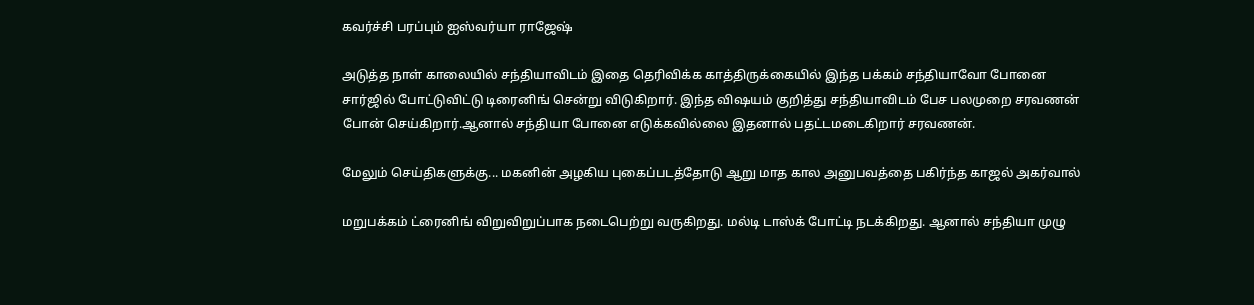கவர்ச்சி பரப்பும் ஐஸ்வர்யா ராஜேஷ்

அடுத்த நாள் காலையில் சந்தியாவிடம் இதை தெரிவிக்க காத்திருக்கையில் இந்த பக்கம் சந்தியாவோ போனை சார்ஜில் போட்டுவிட்டு டிரைனிங் சென்று விடுகிறார். இந்த விஷயம் குறித்து சந்தியாவிடம் பேச பலமுறை சரவணன் போன் செய்கிறார்.ஆனால் சந்தியா போனை எடுக்கவில்லை இதனால் பதட்டமடைகிறார் சரவணன்.

மேலும் செய்திகளுக்கு... மகனின் அழகிய புகைப்படத்தோடு ஆறு மாத கால அனுபவத்தை பகிர்ந்த காஜல் அகர்வால்

மறுபக்கம் ட்ரைனிங் விறுவிறுப்பாக நடைபெற்று வருகிறது. மல்டி டாஸ்க் போட்டி நடக்கிறது. ஆனால் சந்தியா முழு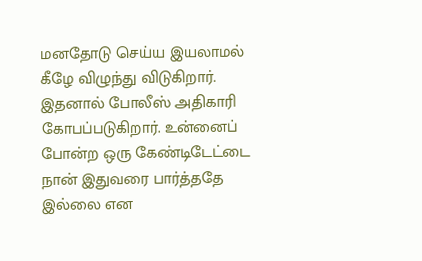மனதோடு செய்ய இயலாமல் கீழே விழுந்து விடுகிறார். இதனால் போலீஸ் அதிகாரி கோபப்படுகிறார். உன்னைப் போன்ற ஒரு கேண்டிடேட்டை நான் இதுவரை பார்த்ததே இல்லை என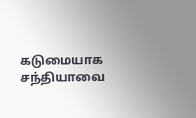கடுமையாக சந்தியாவை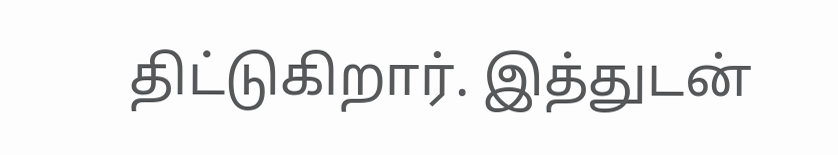திட்டுகிறார். இத்துடன்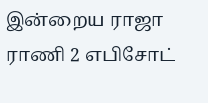இன்றைய ராஜா ராணி 2 எபிசோட்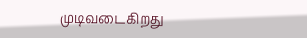முடிவடைகிறது